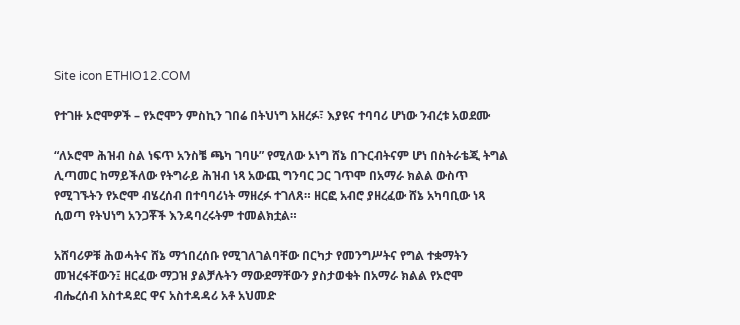Site icon ETHIO12.COM

የተገዙ ኦሮሞዎች – የኦሮሞን ምስኪን ገበሬ በትህነግ አዘረፉ፣ እያዩና ተባባሪ ሆነው ንብረቱ አወደሙ

“ለኦሮሞ ሕዝብ ስል ነፍጥ አንስቼ ጫካ ገባሁ” የሚለው ኦነግ ሸኔ በጉርብትናም ሆነ በስትራቴጂ ትግል ሊጣመር ከማይችለው የትግራይ ሕዝብ ነጻ አውጪ ግንባር ጋር ገጥሞ በአማራ ክልል ውስጥ የሚገኙትን የኦሮሞ ብሄረሰብ በተባባሪነት ማዘረፉ ተገለጸ። ዘርፎ አብሮ ያዘረፈው ሸኔ አካባቢው ነጻ ሲወጣ የትህነግ አንጋቾች እንዳባረሩትም ተመልክቷል።

አሸባሪዎቹ ሕወሓትና ሸኔ ማኀበረሰቡ የሚገለገልባቸው በርካታ የመንግሥትና የግል ተቋማትን መዝረፋቸውን፤ ዘርፈው ማጋዝ ያልቻሉትን ማውደማቸውን ያስታወቁት በአማራ ክልል የኦሮሞ ብሔረሰብ አስተዳደር ዋና አስተዳዳሪ አቶ አህመድ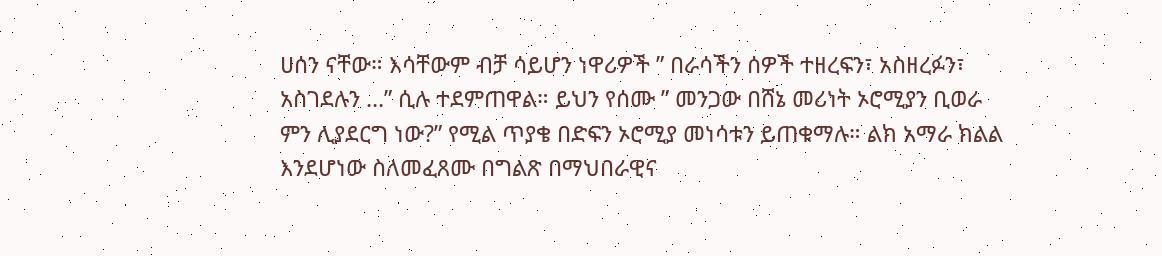ሀሰን ናቸው። እሳቸውም ብቻ ሳይሆን ነዋሪዎች ” በራሳችን ሰዎች ተዘረፍን፣ አስዘረፉን፣ አስገደሉን …” ሲሉ ተደምጠዋል። ይህን የሰሙ ” መንጋው በሸኔ መሪነት ኦሮሚያን ቢወራ ምን ሊያደርግ ነው?” የሚል ጥያቄ በድፍን ኦሮሚያ መነሳቱን ይጠቁማሉ። ልክ አማራ ክልል እንደሆነው ስለመፈጸሙ በግልጽ በማህበራዊና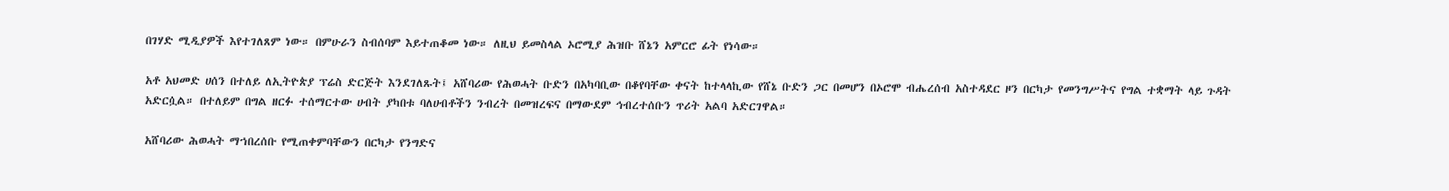በገሃድ ሚዲያዎች እየተገለጸም ነው። በምሁራን ስብሰባም እይተጠቆመ ነው። ለዚህ ይመስላል ኦሮሚያ ሕዝቡ ሸኔን አምርሮ ፊት የነሳው።

አቶ አህመድ ሀሰን በተለይ ለኢትዮጵያ ፕሬስ ድርጅት እንደገለጹት፤ አሸባሪው የሕወሓት ቡድን በአካባቢው በቆየባቸው ቀናት ከተላላኪው የሸኔ ቡድን ጋር በመሆን በኦሮሞ ብሔረሰብ አስተዳደር ዞን በርካታ የመንግሥትና የግል ተቋማት ላይ ጉዳት አድርሷል። በተለይም በግል ዘርፉ ተሰማርተው ሀብት ያካበቱ ባለሀብቶችን ንብረት በመዝረፍና በማውደም ኅብረተሰቡን ጥሪት አልባ አድርገዋል።

አሸባሪው ሕወሓት ማኀበረሰቡ የሚጠቀምባቸውን በርካታ የንግድና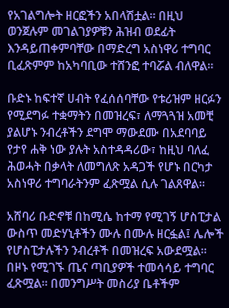የአገልግሎት ዘርፎችን አበላሽቷል። በዚህ ወንጀሉም መገልገያዎቹን ሕዝብ ወደፊት እንዳይጠቀምባቸው በማድረግ አስነዋሪ ተግባር ቢፈጽምም ከአካባቢው ተሸንፎ ተባሯል ብለዋል።

ቡድኑ ከፍተኛ ሀብት የፈሰሰባቸው የቱሪዝም ዘርፉን የሚደግፉ ተቋማትን በመዝረፍ፣ ለማጓጓዝ አመቺ ያልሆኑ ንብረቶችን ደግሞ ማውደሙ በአደባባይ የታየ ሐቅ ነው ያሉት አስተዳዳሪው፣ ከዚህ ባለፈ ሕወሓት በቃላት ለመግለጽ አዳጋች የሆኑ በርካታ አስነዋሪ ተግባራትንም ፈጽሟል ሲሉ ገልጸዋል።

አሸባሪ ቡድኖቹ በከሚሴ ከተማ የሚገኝ ሆስፒታል ውስጥ መድሃኒቶችን ሙሉ በሙሉ ዘርፏል፤ ሌሎች የሆስፒታሉችን ንብረቶች በመዝረፍ አውደሟል። በዞኑ የሚገኙ ጤና ጣቢያዎች ተመሳሳይ ተግባር ፈጽሟል። በመንግሥት መስሪያ ቤቶችም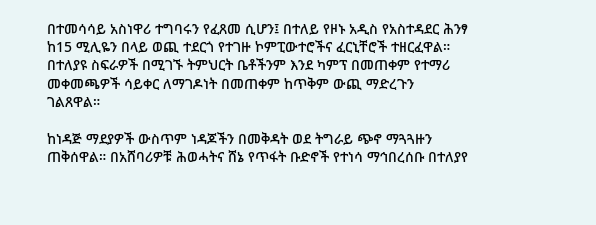በተመሳሳይ አስነዋሪ ተግባሩን የፈጸመ ሲሆን፤ በተለይ የዞኑ አዲስ የአስተዳደር ሕንፃ ከ15 ሚሊዬን በላይ ወጪ ተደርጎ የተገዙ ኮምፒውተሮችና ፈርኒቸሮች ተዘርፈዋል። በተለያዩ ስፍራዎች በሚገኙ ትምህርት ቤቶችንም እንደ ካምፕ በመጠቀም የተማሪ መቀመጫዎች ሳይቀር ለማገዶነት በመጠቀም ከጥቅም ውጪ ማድረጉን ገልጸዋል።

ከነዳጅ ማደያዎች ውስጥም ነዳጆችን በመቅዳት ወደ ትግራይ ጭኖ ማጓጓዙን ጠቅሰዋል። በአሸባሪዎቹ ሕወሓትና ሸኔ የጥፋት ቡድኖች የተነሳ ማኅበረሰቡ በተለያየ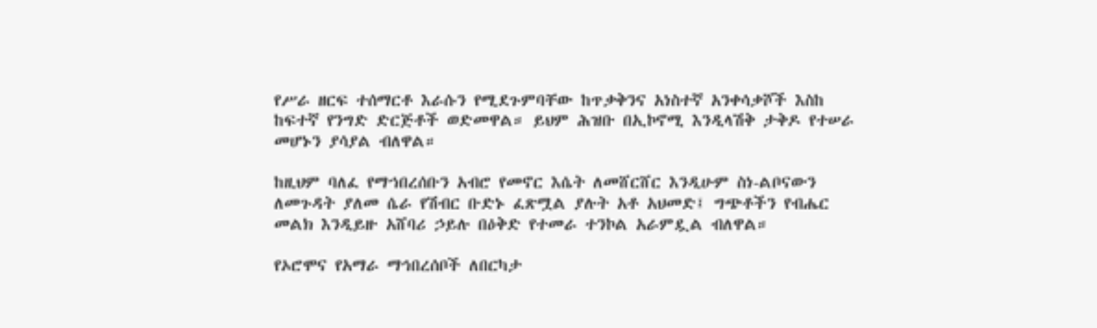የሥራ ዘርፍ ተሰማርቶ እራሱን የሚደጉምባቸው ከጥቃቅንና አነስተኛ አንቀሳቃሾች እስከ ከፍተኛ የንግድ ድርጅቶች ወድመዋል። ይህም ሕዝቡ በኢኮኖሚ እንዲላሽቅ ታቅዶ የተሠራ መሆኑን ያሳያል ብለዋል።

ከዚህም ባለፈ የማኀበረሰቡን አብሮ የመኖር እሴት ለመሸርሸር እንዲሁም ስነ-ልቦናውን ለመጉዳት ያለመ ሴራ የሽብር ቡድኑ ፈጽሟል ያሉት አቶ አህመድ፤ ግጭቶችን የብሔር መልክ እንዲይዙ አሸባሪ ኃይሉ በዕቅድ የተመራ ተንኮል አራምዷል ብለዋል።

የኦሮሞና የአማራ ማኅበረሰቦች ለበርካታ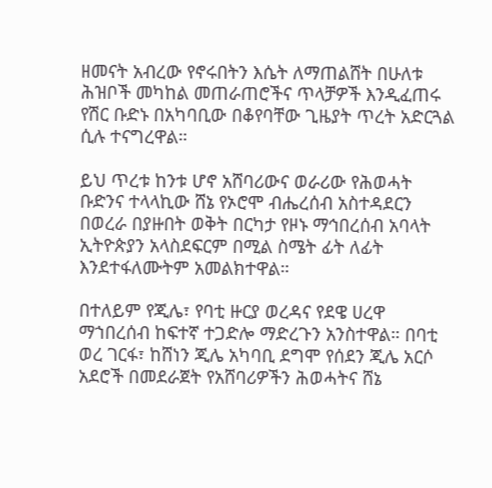ዘመናት አብረው የኖሩበትን እሴት ለማጠልሸት በሁለቱ ሕዝቦች መካከል መጠራጠሮችና ጥላቻዎች እንዲፈጠሩ የሽር ቡድኑ በአካባቢው በቆየባቸው ጊዜያት ጥረት አድርጓል ሲሉ ተናግረዋል።

ይህ ጥረቱ ከንቱ ሆኖ አሸባሪውና ወራሪው የሕወሓት ቡድንና ተላላኪው ሸኔ የኦሮሞ ብሔረሰብ አስተዳደርን በወረራ በያዙበት ወቅት በርካታ የዞኑ ማኅበረሰብ አባላት ኢትዮጵያን አላስደፍርም በሚል ስሜት ፊት ለፊት እንደተፋለሙትም አመልክተዋል።

በተለይም የጂሌ፣ የባቲ ዙርያ ወረዳና የደዌ ሀረዋ ማኀበረሰብ ከፍተኛ ተጋድሎ ማድረጉን አንስተዋል። በባቲ ወረ ገርፋ፣ ከሸነን ጂሌ አካባቢ ደግሞ የሰደን ጂሌ አርሶ አደሮች በመደራጀት የአሸባሪዎችን ሕወሓትና ሸኔ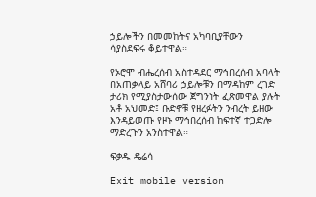ኃይሎችን በመመከትና አካባቢያቸውን ሳያስደፍሩ ቆይተዋል።

የኦሮሞ ብሔረሰብ አስተዳደር ማኅበረሰብ አባላት በአጠቃላይ አሸባሪ ኃይሎቹን በማዳከም ረገድ ታሪክ የሚያስታውሰው ጀግንነት ፈጽመዋል ያሉት አቶ አህመድ፤ ቡድኖቹ የዘረፉትን ንብረት ይዘው እንዳይወጡ የዞኑ ማኅበረሰብ ከፍተኛ ተጋድሎ ማድረጉን አንስተዋል።

ፍቃዱ ዴሬሳ

Exit mobile version